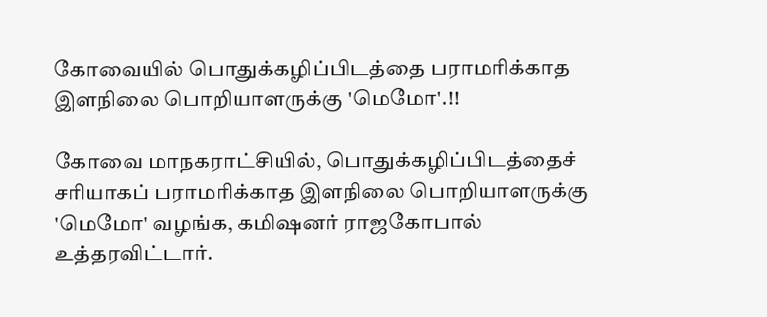கோவையில் பொதுக்கழிப்பிடத்தை பராமரிக்காத இளநிலை பொறியாளருக்கு 'மெமோ'.!!

கோவை மாநகராட்சியில், பொதுக்கழிப்பிடத்தைச் சரியாகப் பராமரிக்காத இளநிலை பொறியாளருக்கு 'மெமோ' வழங்க, கமிஷனர் ராஜகோபால் உத்தரவிட்டார்.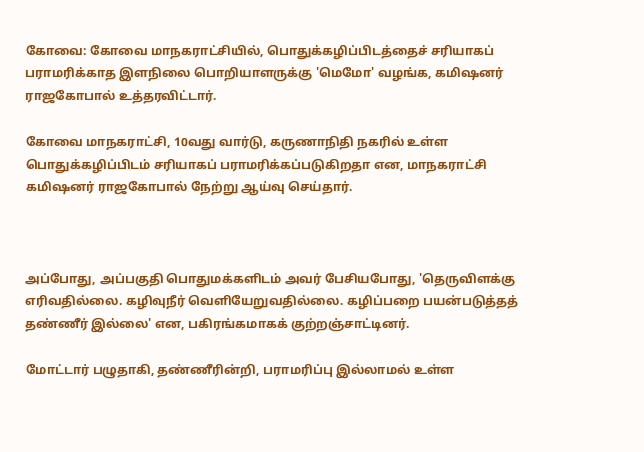கோவை: கோவை மாநகராட்சியில், பொதுக்கழிப்பிடத்தைச் சரியாகப் பராமரிக்காத இளநிலை பொறியாளருக்கு 'மெமோ' வழங்க, கமிஷனர் ராஜகோபால் உத்தரவிட்டார்.

கோவை மாநகராட்சி, 10வது வார்டு, கருணாநிதி நகரில் உள்ள பொதுக்கழிப்பிடம் சரியாகப் பராமரிக்கப்படுகிறதா என, மாநகராட்சி கமிஷனர் ராஜகோபால் நேற்று ஆய்வு செய்தார்.



அப்போது, அப்பகுதி பொதுமக்களிடம் அவர் பேசியபோது, 'தெருவிளக்கு எரிவதில்லை. கழிவுநீர் வெளியேறுவதில்லை. கழிப்பறை பயன்படுத்தத் தண்ணீர் இல்லை' என, பகிரங்கமாகக் குற்றஞ்சாட்டினர்.

மோட்டார் பழுதாகி, தண்ணீரின்றி, பராமரிப்பு இல்லாமல் உள்ள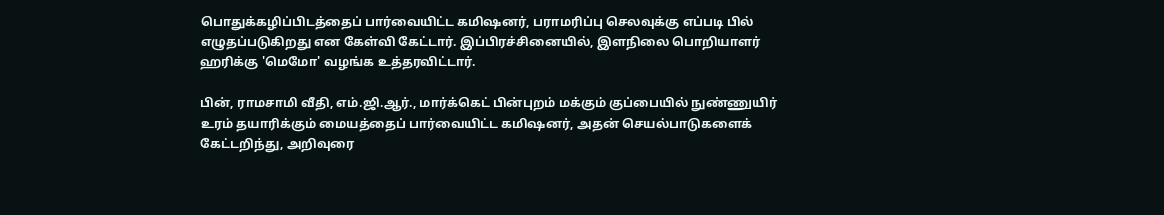பொதுக்கழிப்பிடத்தைப் பார்வையிட்ட கமிஷனர், பராமரிப்பு செலவுக்கு எப்படி பில் எழுதப்படுகிறது என கேள்வி கேட்டார். இப்பிரச்சினையில், இளநிலை பொறியாளர் ஹரிக்கு 'மெமோ' வழங்க உத்தரவிட்டார்.

பின், ராமசாமி வீதி, எம்.ஜி.ஆர்., மார்க்கெட் பின்புறம் மக்கும் குப்பையில் நுண்ணுயிர் உரம் தயாரிக்கும் மையத்தைப் பார்வையிட்ட கமிஷனர், அதன் செயல்பாடுகளைக் கேட்டறிந்து, அறிவுரை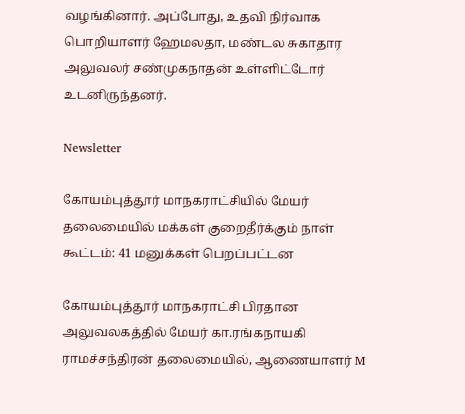வழங்கினார். அப்போது, உதவி நிர்வாக பொறியாளர் ஹேமலதா, மண்டல சுகாதார அலுவலர் சண்முகநாதன் உள்ளிட்டோர் உடனிருந்தனர்.

Newsletter

கோயம்புத்தூர் மாநகராட்சியில் மேயர் தலைமையில் மக்கள் குறைதீர்க்கும் நாள் கூட்டம்: 41 மனுக்கள் பெறப்பட்டன

கோயம்புத்தூர் மாநகராட்சி பிரதான அலுவலகத்தில் மேயர் கா.ரங்கநாயகி ராமச்சந்திரன் தலைமையில், ஆணையாளர் M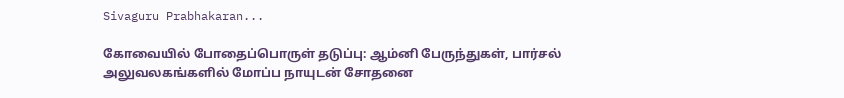Sivaguru Prabhakaran...

கோவையில் போதைப்பொருள் தடுப்பு: ஆம்னி பேருந்துகள், பார்சல் அலுவலகங்களில் மோப்ப நாயுடன் சோதனை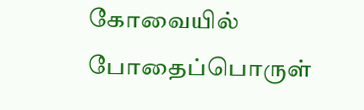கோவையில் போதைப்பொருள்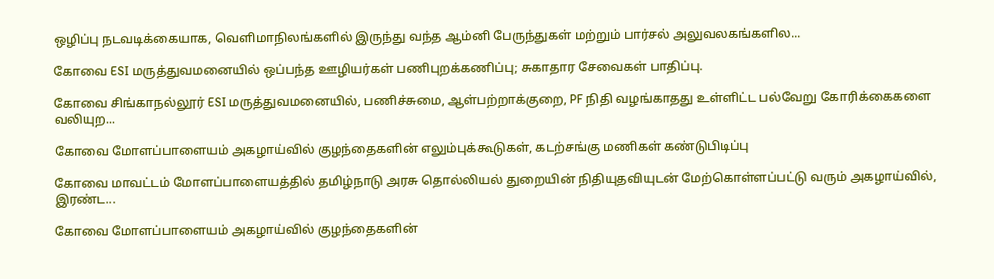ஒழிப்பு நடவடிக்கையாக, வெளிமாநிலங்களில் இருந்து வந்த ஆம்னி பேருந்துகள் மற்றும் பார்சல் அலுவலகங்களில...

கோவை ESI மருத்துவமனையில் ஒப்பந்த ஊழியர்கள் பணிபுறக்கணிப்பு; சுகாதார சேவைகள் பாதிப்பு.

கோவை சிங்காநல்லூர் ESI மருத்துவமனையில், பணிச்சுமை, ஆள்பற்றாக்குறை, PF நிதி வழங்காதது உள்ளிட்ட பல்வேறு கோரிக்கைகளை வலியுற...

கோவை மோளப்பாளையம் அகழாய்வில் குழந்தைகளின் எலும்புக்கூடுகள், கடற்சங்கு மணிகள் கண்டுபிடிப்பு

கோவை மாவட்டம் மோளப்பாளையத்தில் தமிழ்நாடு அரசு தொல்லியல் துறையின் நிதியுதவியுடன் மேற்கொள்ளப்பட்டு வரும் அகழாய்வில், இரண்ட...

கோவை மோளப்பாளையம் அகழாய்வில் குழந்தைகளின்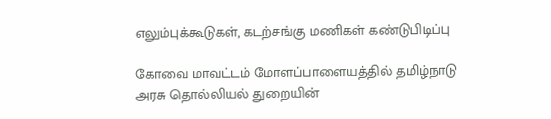எலும்புக்கூடுகள், கடற்சங்கு மணிகள் கண்டுபிடிப்பு

கோவை மாவட்டம் மோளப்பாளையத்தில் தமிழ்நாடு அரசு தொல்லியல் துறையின்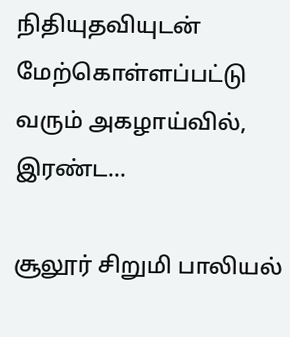நிதியுதவியுடன் மேற்கொள்ளப்பட்டு வரும் அகழாய்வில், இரண்ட...

சூலூர் சிறுமி பாலியல்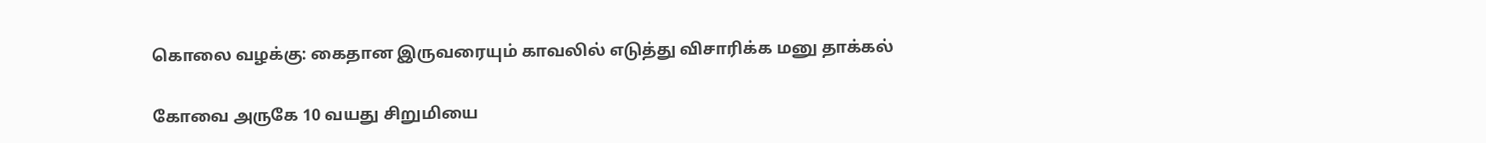கொலை வழக்கு: கைதான இருவரையும் காவலில் எடுத்து விசாரிக்க மனு தாக்கல்

கோவை அருகே 10 வயது சிறுமியை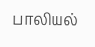பாலியல்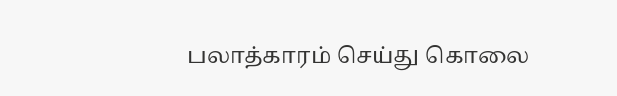பலாத்காரம் செய்து கொலை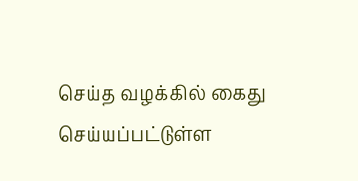செய்த வழக்கில் கைது செய்யப்பட்டுள்ள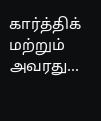கார்த்திக் மற்றும் அவரது...